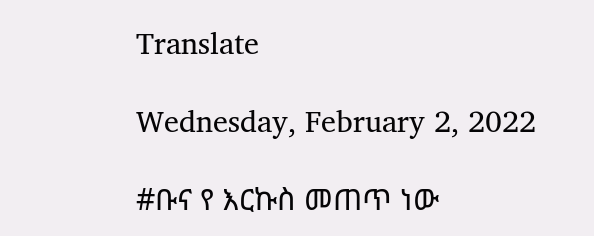Translate

Wednesday, February 2, 2022

#ቡና የ እርኩስ መጠጥ ነው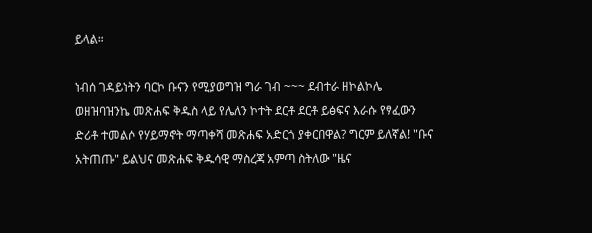ይላል።

ነብሰ ገዳይነትን ባርኮ ቡናን የሚያወግዝ ግራ ገብ ~~~ ደብተራ ዘኮልኮሌ ወዘዝባዝንኬ መጽሐፍ ቅዱስ ላይ የሌለን ኮተት ደርቶ ደርቶ ይፅፍና እራሱ የፃፈውን ድሪቶ ተመልሶ የሃይማኖት ማጣቀሻ መጽሐፍ አድርጎ ያቀርበዋል? ግርም ይለኛል! "ቡና አትጠጡ" ይልህና መጽሐፍ ቅዱሳዊ ማስረጃ አምጣ ስትለው "ዜና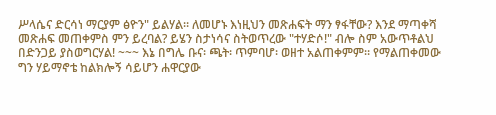ሥላሴና ድርሳነ ማርያም ፅዮን" ይልሃል። ለመሆኑ እነዚህን መጽሐፍት ማን ፃፋቸው? እንደ ማጣቀሻ መጽሐፍ መጠቀምስ ምን ይረባል? ይሄን ስታነሳና ስትወጥረው "ተሃድሶ!" ብሎ ስም አውጥቶልህ በድንጋይ ያስወግርሃል! ~~~ እኔ በግሌ ቡና፡ ጫት፡ ጥምባሆ፡ ወዘተ አልጠቀምም። የማልጠቀመው ግን ሃይማኖቴ ከልክሎኝ ሳይሆን ሐዋርያው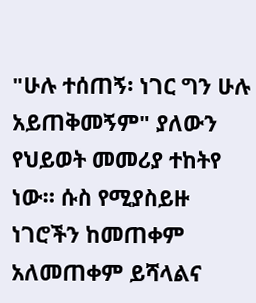"ሁሉ ተሰጠኝ፡ ነገር ግን ሁሉ አይጠቅመኝም" ያለውን የህይወት መመሪያ ተከትየ ነው። ሱስ የሚያስይዙ ነገሮችን ከመጠቀም አለመጠቀም ይሻላልና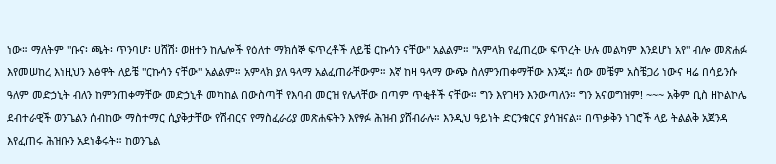ነው። ማለትም "ቡና፡ ጫት፡ ጥንባሆ፡ ሀሸሽ፡ ወዘተን ከሌሎች የዕለተ ማክሰኞ ፍጥረቶች ለይቼ ርኩሳን ናቸው" አልልም። "አምላክ የፈጠረው ፍጥረት ሁሉ መልካም እንደሆነ አየ" ብሎ መጽሐፉ እየመሠከረ እነዚህን እፅዋት ለይቼ "ርኩሳን ናቸው" አልልም። አምላክ ያለ ዓላማ አልፈጠራቸውም። እኛ ከዛ ዓላማ ውጭ ስለምንጠቀማቸው እንጂ። ሰው መቼም አስቼጋሪ ነውና ዛሬ በሳይንሱ ዓለም መድኃኒት ብለን ከምንጠቀማቸው መድኃኒቶ መካከል በውስጣቸ የእባብ መርዝ የሌላቸው በጣም ጥቂቶች ናቸው። ግን እየገዛን እንውጣለን። ግን አናወግዝም! ~~~ አቅም ቢስ ዘኮልኮሌ ደብተራዊች ወንጌልን ሰብከው ማስተማር ሲያቅታቸው የሽብርና የማስፈራሪያ መጽሐፍትን እየፃፉ ሕዝብ ያሸብራሉ። እንዲህ ዓይነት ድርንቁርና ያሳዝናል። በጥቃቅን ነገሮች ላይ ትልልቅ አጀንዳ እየፈጠሩ ሕዝቡን አደነቆሩት። ከወንጌል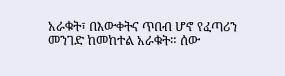አራቁት፣ በእውቀትና ጥበብ ሆኖ የፈጣሪን መንገድ ከመከተል አራቁት። ሰው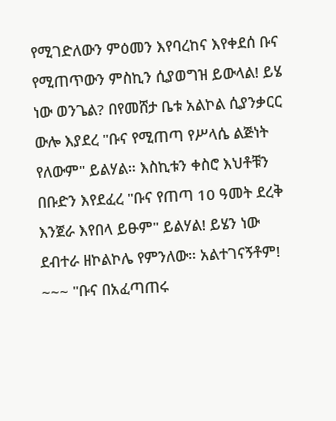የሚገድለውን ምዕመን እየባረከና እየቀደሰ ቡና የሚጠጥውን ምስኪን ሲያወግዝ ይውላል! ይሄ ነው ወንጌል? በየመሸታ ቤቱ አልኮል ሲያንቃርር ውሎ እያደረ "ቡና የሚጠጣ የሥላሴ ልጅነት የለውም" ይልሃል። እስኪቱን ቀስሮ እህቶቹን በቡድን እየደፈረ "ቡና የጠጣ 10 ዓመት ደረቅ እንጀራ እየበላ ይፁም" ይልሃል! ይሄን ነው ደብተራ ዘኮልኮሌ የምንለው። አልተገናኝቶም! ~~~ "ቡና በአፈጣጠሩ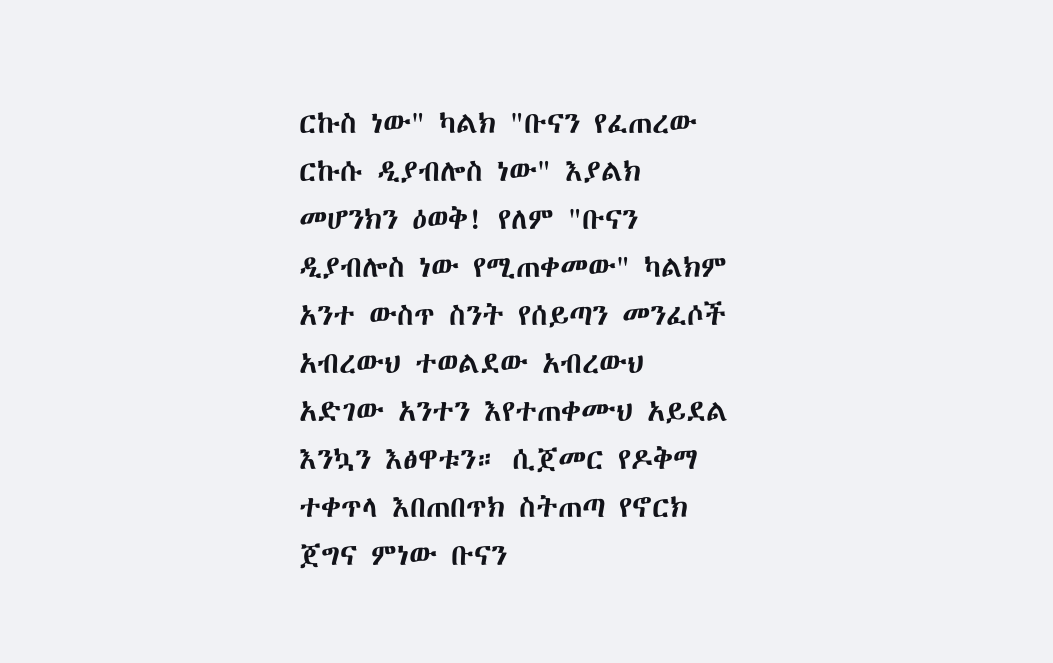ርኩስ ነው" ካልክ "ቡናን የፈጠረው ርኩሱ ዲያብሎስ ነው" እያልክ መሆንክን ዕወቅ! የለም "ቡናን ዲያብሎስ ነው የሚጠቀመው" ካልክም አንተ ውስጥ ስንት የሰይጣን መንፈሶች አብረውህ ተወልደው አብረውህ አድገው አንተን እየተጠቀሙህ አይደል እንኳን እፅዋቱን። ሲጀመር የዶቅማ ተቀጥላ እበጠበጥክ ስትጠጣ የኖርክ ጀግና ምነው ቡናን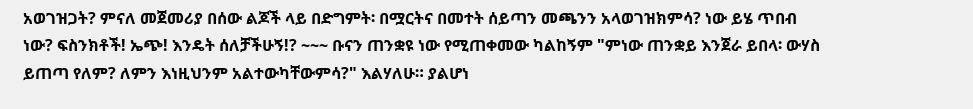አወገዝጋት? ምናለ መጀመሪያ በሰው ልጆች ላይ በድግምት፡ በሟርትና በመተት ሰይጣን መጫንን አላወገዝክምሳ? ነው ይሄ ጥበብ ነው? ፍስንክቶች! ኤጭ! እንዴት ሰለቻችሁኝ!? ~~~ ቡናን ጠንቋዩ ነው የሚጠቀመው ካልከኝም "ምነው ጠንቋይ እንጀራ ይበላ፡ ውሃስ ይጠጣ የለም? ለምን እነዚህንም አልተውካቸውምሳ?" እልሃለሁ። ያልሆነ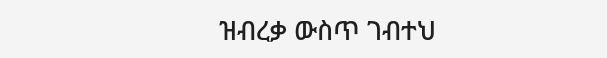ዝብረቃ ውስጥ ገብተህ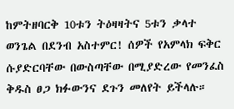ከምትዘባርቅ 10ቱን ትዕዛዛትና 5ቱን ቃላተ ወንጌል በደንብ አስተምር! ሰዎች የአምላክ ፍቅር ሱያድርባቸው በውስጣቸው በሚያድረው የመንፈስ ቅዱስ ፀጋ ክፉውንና ደጉን መለየት ይችላሉ።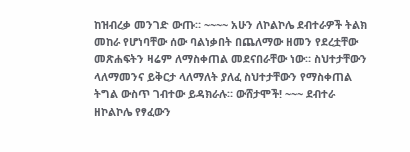ከዝብረቃ መንገድ ውጡ። ~~~~ አሁን ለኮልኮሌ ደብተራዎች ትልክ መከራ የሆነባቸው ሰው ባልነቃበት በጨለማው ዘመን የደረቷቸው መጽሐፍትን ዛሬም ለማስቀጠል መደናበራቸው ነው። ስህተታቸውን ላለማመንና ይቅርታ ላለማለት ያለፈ ስህተታቸውን የማስቀጠል ትግል ውስጥ ገብተው ይዳክራሉ። ውሸታሞች! ~~~ ደብተራ ዘኮልኮሌ የፃፈውን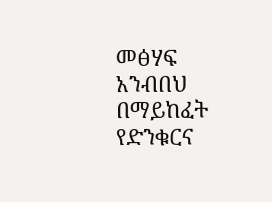መፅሃፍ አንብበህ በማይከፈት የድንቁርና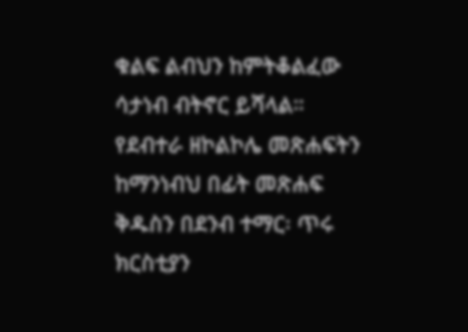ቁልፍ ልብህን ከምትቆልፈው ሳታነብ ብትኖር ይሻላል። የደብተራ ዘኮልኮሌ መጽሐፍትን ከማንነብህ በፊት መጽሐፍ ቅዱስን በደንብ ተማር፡ ጥሩ ክርስቲያን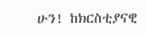ሁን! ከክርስቲያናዊ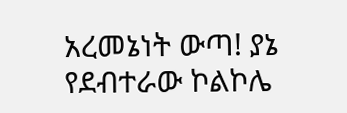አረመኔነት ውጣ! ያኔ የደብተራው ኮልኮሌ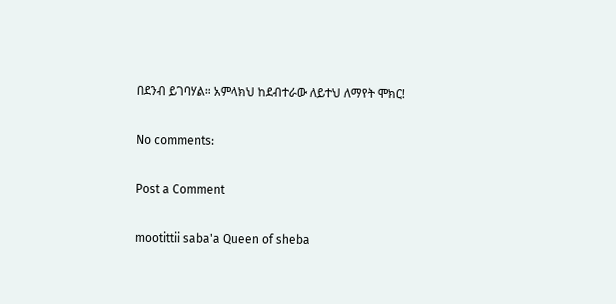በደንብ ይገባሃል። አምላክህ ከደብተራው ለይተህ ለማየት ሞክር!

No comments:

Post a Comment

mootittii saba'a Queen of sheba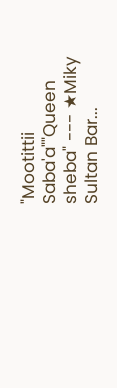"Mootittii Saba'a""Queen sheba" --- ★Miky Sultan Bar...